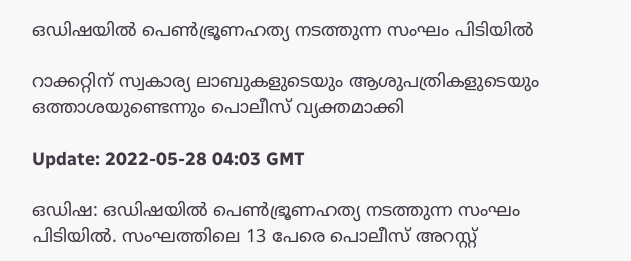ഒഡിഷയിൽ പെൺഭ്രൂണഹത്യ നടത്തുന്ന സംഘം പിടിയിൽ

റാക്കറ്റിന് സ്വകാര്യ ലാബുകളുടെയും ആശുപത്രികളുടെയും ഒത്താശയുണ്ടെന്നും പൊലീസ് വ്യക്തമാക്കി

Update: 2022-05-28 04:03 GMT

ഒഡിഷ: ഒഡിഷയിൽ പെൺഭ്രൂണഹത്യ നടത്തുന്ന സംഘം പിടിയിൽ. സംഘത്തിലെ 13 പേരെ പൊലീസ് അറസ്റ്റ്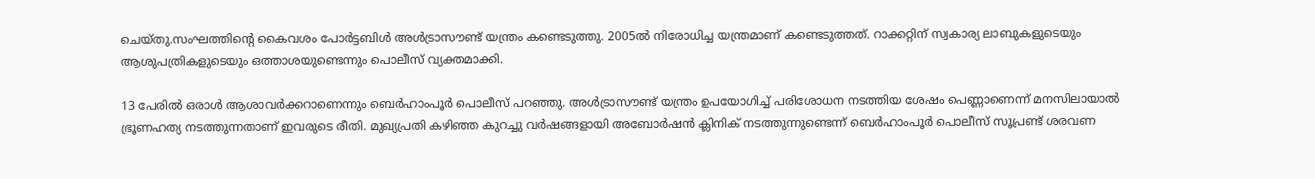ചെയ്തു.സംഘത്തിന്‍റെ കൈവശം പോർട്ടബിൾ അൾട്രാസൗണ്ട് യന്ത്രം കണ്ടെടുത്തു. 2005ൽ നിരോധിച്ച യന്ത്രമാണ് കണ്ടെടുത്തത്. റാക്കറ്റിന് സ്വകാര്യ ലാബുകളുടെയും ആശുപത്രികളുടെയും ഒത്താശയുണ്ടെന്നും പൊലീസ് വ്യക്തമാക്കി.

13 പേരില്‍ ഒരാള്‍ ആശാവര്‍ക്കറാണെന്നും ബെർഹാംപൂർ പൊലീസ് പറഞ്ഞു. അൾട്രാസൗണ്ട് യന്ത്രം ഉപയോഗിച്ച് പരിശോധന നടത്തിയ ശേഷം പെണ്ണാണെന്ന് മനസിലായാല്‍ ഭ്രൂണഹത്യ നടത്തുന്നതാണ് ഇവരുടെ രീതി. മുഖ്യപ്രതി കഴിഞ്ഞ കുറച്ചു വര്‍ഷങ്ങളായി അബോര്‍ഷന്‍ ക്ലിനിക് നടത്തുന്നുണ്ടെന്ന് ബെർഹാംപൂർ പൊലീസ് സൂപ്രണ്ട് ശരവണ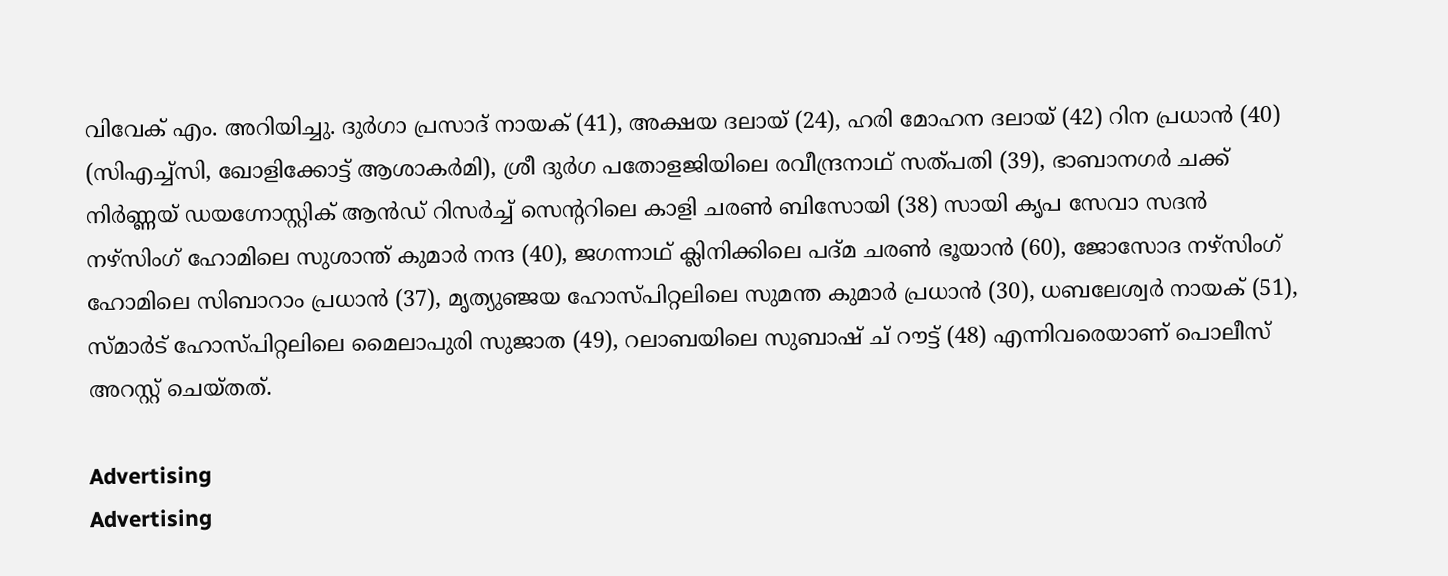വിവേക് എം. അറിയിച്ചു. ദുർഗാ പ്രസാദ് നായക് (41), അക്ഷയ ദലായ് (24), ഹരി മോഹന ദലായ് (42) റിന പ്രധാൻ (40) (സിഎച്ച്‌സി, ഖോളിക്കോട്ട് ആശാകർമി), ശ്രീ ദുർഗ പതോളജിയിലെ രവീന്ദ്രനാഥ് സത്പതി (39), ഭാബാനഗർ ചക്ക് നിർണ്ണയ് ഡയഗ്നോസ്റ്റിക് ആൻഡ് റിസർച്ച് സെന്‍ററിലെ കാളി ചരൺ ബിസോയി (38) സായി കൃപ സേവാ സദൻ നഴ്‌സിംഗ് ഹോമിലെ സുശാന്ത് കുമാർ നന്ദ (40), ജഗന്നാഥ് ക്ലിനിക്കിലെ പദ്മ ചരൺ ഭൂയാൻ (60), ജോസോദ നഴ്സിംഗ് ഹോമിലെ സിബാറാം പ്രധാൻ (37), മൃത്യുഞ്ജയ ഹോസ്പിറ്റലിലെ സുമന്ത കുമാർ പ്രധാൻ (30), ധബലേശ്വർ നായക് (51), സ്മാർട് ഹോസ്പിറ്റലിലെ മൈലാപുരി സുജാത (49), റലാബയിലെ സുബാഷ് ച് റൗട്ട് (48) എന്നിവരെയാണ് പൊലീസ് അറസ്റ്റ് ചെയ്തത്.

Advertising
Advertising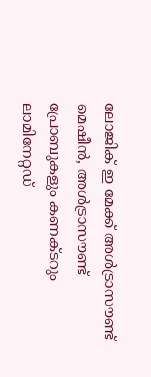ലോജിക് ഇ മേക്ക് അൾട്രാസൗണ്ട് മെഷീന്‍, അൾട്രാസൗണ്ട് പ്രോബുകളും കണക്ടറും ലാമിനേറ്റഡ്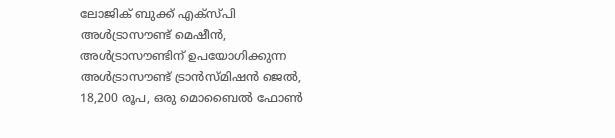ലോജിക് ബുക്ക് എക്‌സ്‌പി അൾട്രാസൗണ്ട് മെഷീൻ, അൾട്രാസൗണ്ടിന് ഉപയോഗിക്കുന്ന അൾട്രാസൗണ്ട് ട്രാൻസ്മിഷൻ ജെൽ, 18,200 രൂപ, ഒരു മൊബൈൽ ഫോൺ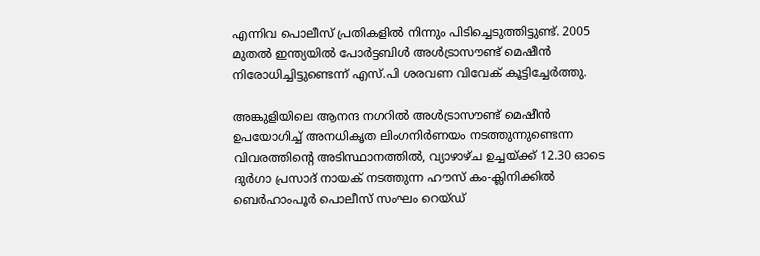എന്നിവ പൊലീസ് പ്രതികളില്‍ നിന്നും പിടിച്ചെടുത്തിട്ടുണ്ട്. 2005 മുതൽ ഇന്ത്യയിൽ പോർട്ടബിൾ അൾട്രാസൗണ്ട് മെഷീൻ നിരോധിച്ചിട്ടുണ്ടെന്ന് എസ്.പി ശരവണ വിവേക് കൂട്ടിച്ചേര്‍ത്തു.

അങ്കുളിയിലെ ആനന്ദ നഗറിൽ അൾട്രാസൗണ്ട് മെഷീൻ ഉപയോഗിച്ച് അനധികൃത ലിംഗനിർണയം നടത്തുന്നുണ്ടെന്ന വിവരത്തിന്‍റെ അടിസ്ഥാനത്തിൽ, വ്യാഴാഴ്ച ഉച്ചയ്ക്ക് 12.30 ഓടെ ദുർഗാ പ്രസാദ് നായക് നടത്തുന്ന ഹൗസ് കം-ക്ലിനിക്കിൽ ബെർഹാംപൂർ പൊലീസ് സംഘം റെയ്ഡ്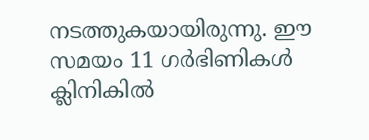നടത്തുകയായിരുന്നു. ഈ സമയം 11 ഗര്‍ഭിണികള്‍ ക്ലിനികില്‍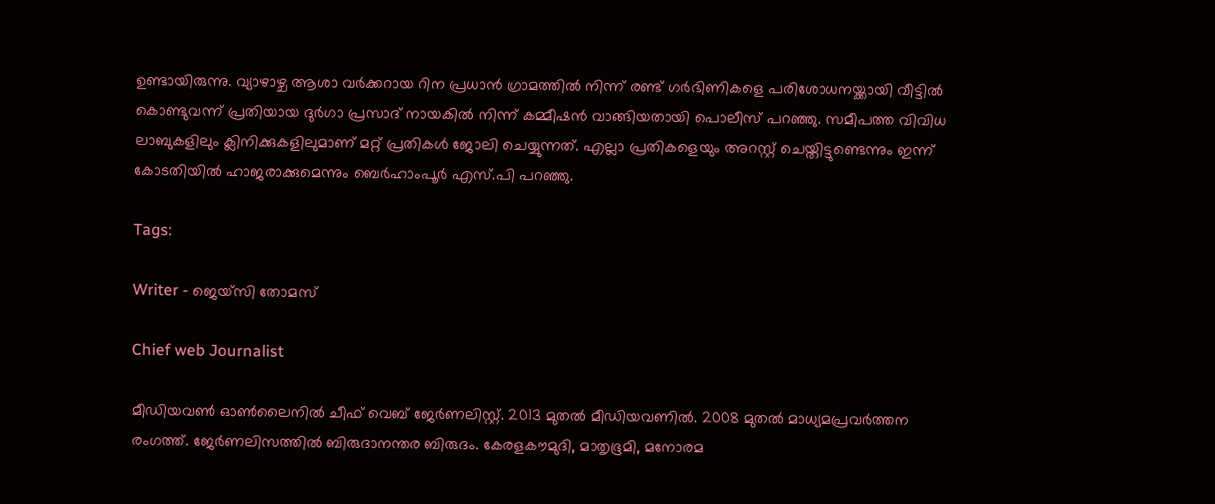ഉണ്ടായിരുന്നു. വ്യാഴാഴ്ച ആശാ വർക്കറായ റിന പ്രധാൻ ഗ്രാമത്തിൽ നിന്ന് രണ്ട് ഗർഭിണികളെ പരിശോധനയ്ക്കായി വീട്ടിൽ കൊണ്ടുവന്ന് പ്രതിയായ ദുർഗാ പ്രസാദ് നായകിൽ നിന്ന് കമ്മീഷൻ വാങ്ങിയതായി പൊലീസ് പറഞ്ഞു. സമീപത്ത വിവിധ ലാബുകളിലും ക്ലിനിക്കുകളിലുമാണ് മറ്റ് പ്രതികള്‍ ജോലി ചെയ്യുന്നത്. എല്ലാ പ്രതികളെയും അറസ്റ്റ് ചെയ്തിട്ടുണ്ടെന്നും ഇന്ന് കോടതിയിൽ ഹാജരാക്കുമെന്നും ബെർഹാംപൂർ എസ്.പി പറഞ്ഞു.

Tags:

Writer - ജെയ്സി തോമസ്

Chief web Journalist

മീഡിയവൺ ഓൺലൈനിൽ ചീഫ് വെബ് ജേർണലിസ്റ്റ്. 2013 മുതൽ മീഡിയവണിൽ. 2008 മുതൽ മാധ്യമപ്രവർത്തന രംഗത്ത്. ജേർണലിസത്തിൽ ബിരുദാനന്തര ബിരുദം. കേരളകൗമുദി, മാതൃഭൂമി, മനോരമ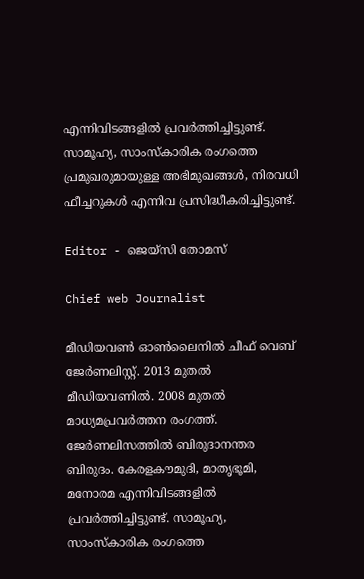എന്നിവിടങ്ങളിൽ പ്രവർത്തിച്ചിട്ടുണ്ട്. സാമൂഹ്യ, സാംസ്‌കാരിക രംഗത്തെ പ്രമുഖരുമായുള്ള അഭിമുഖങ്ങൾ, നിരവധി ഫീച്ചറുകൾ എന്നിവ പ്രസിദ്ധീകരിച്ചിട്ടുണ്ട്.

Editor - ജെയ്സി തോമസ്

Chief web Journalist

മീഡിയവൺ ഓൺലൈനിൽ ചീഫ് വെബ് ജേർണലിസ്റ്റ്. 2013 മുതൽ മീഡിയവണിൽ. 2008 മുതൽ മാധ്യമപ്രവർത്തന രംഗത്ത്. ജേർണലിസത്തിൽ ബിരുദാനന്തര ബിരുദം. കേരളകൗമുദി, മാതൃഭൂമി, മനോരമ എന്നിവിടങ്ങളിൽ പ്രവർത്തിച്ചിട്ടുണ്ട്. സാമൂഹ്യ, സാംസ്‌കാരിക രംഗത്തെ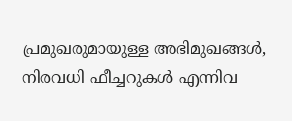പ്രമുഖരുമായുള്ള അഭിമുഖങ്ങൾ, നിരവധി ഫീച്ചറുകൾ എന്നിവ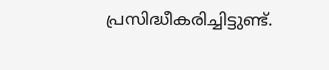പ്രസിദ്ധീകരിച്ചിട്ടുണ്ട്.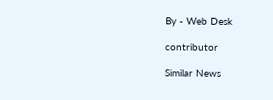By - Web Desk

contributor

Similar News